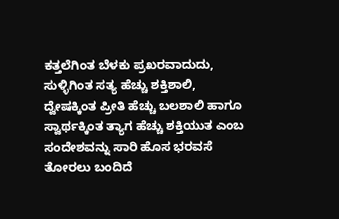ಕತ್ತಲೆಗಿಂತ ಬೆಳಕು ಪ್ರಖರವಾದುದು, ಸುಳ್ಳಿಗಿಂತ ಸತ್ಯ ಹೆಚ್ಚು ಶಕ್ತಿಶಾಲಿ, ದ್ವೇಷಕ್ಕಿಂತ ಪ್ರೀತಿ ಹೆಚ್ಚು ಬಲಶಾಲಿ ಹಾಗೂ ಸ್ವಾರ್ಥಕ್ಕಿಂತ ತ್ಯಾಗ ಹೆಚ್ಚು ಶಕ್ತಿಯುತ ಎಂಬ ಸಂದೇಶವನ್ನು ಸಾರಿ ಹೊಸ ಭರವಸೆ ತೋರಲು ಬಂದಿದೆ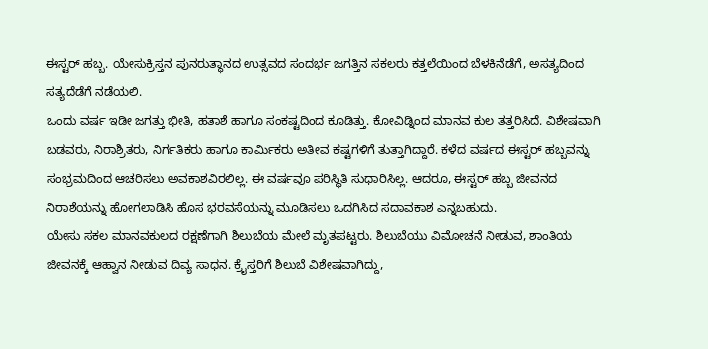ಈಸ್ಟರ್ ಹಬ್ಬ. ಯೇಸುಕ್ರಿಸ್ತನ ಪುನರುತ್ಥಾನದ ಉತ್ಸವದ ಸಂದರ್ಭ ಜಗತ್ತಿನ ಸಕಲರು ಕತ್ತಲೆಯಿಂದ ಬೆಳಕಿನೆಡೆಗೆ, ಅಸತ್ಯದಿಂದ ಸತ್ಯದೆಡೆಗೆ ನಡೆಯಲಿ.
ಒಂದು ವರ್ಷ ಇಡೀ ಜಗತ್ತು ಭೀತಿ, ಹತಾಶೆ ಹಾಗೂ ಸಂಕಷ್ಟದಿಂದ ಕೂಡಿತ್ತು. ಕೋವಿಡ್ನಿಂದ ಮಾನವ ಕುಲ ತತ್ತರಿಸಿದೆ. ವಿಶೇಷವಾಗಿ ಬಡವರು, ನಿರಾಶ್ರಿತರು, ನಿರ್ಗತಿಕರು ಹಾಗೂ ಕಾರ್ಮಿಕರು ಅತೀವ ಕಷ್ಟಗಳಿಗೆ ತುತ್ತಾಗಿದ್ದಾರೆ. ಕಳೆದ ವರ್ಷದ ಈಸ್ಟರ್ ಹಬ್ಬವನ್ನು ಸಂಭ್ರಮದಿಂದ ಆಚರಿಸಲು ಅವಕಾಶವಿರಲಿಲ್ಲ. ಈ ವರ್ಷವೂ ಪರಿಸ್ಥಿತಿ ಸುಧಾರಿಸಿಲ್ಲ. ಆದರೂ, ಈಸ್ಟರ್ ಹಬ್ಬ ಜೀವನದ ನಿರಾಶೆಯನ್ನು ಹೋಗಲಾಡಿಸಿ ಹೊಸ ಭರವಸೆಯನ್ನು ಮೂಡಿಸಲು ಒದಗಿಸಿದ ಸದಾವಕಾಶ ಎನ್ನಬಹುದು.
ಯೇಸು ಸಕಲ ಮಾನವಕುಲದ ರಕ್ಷಣೆಗಾಗಿ ಶಿಲುಬೆಯ ಮೇಲೆ ಮೃತಪಟ್ಟರು. ಶಿಲುಬೆಯು ವಿಮೋಚನೆ ನೀಡುವ, ಶಾಂತಿಯ ಜೀವನಕ್ಕೆ ಆಹ್ವಾನ ನೀಡುವ ದಿವ್ಯ ಸಾಧನ. ಕ್ರೈಸ್ತರಿಗೆ ಶಿಲುಬೆ ವಿಶೇಷವಾಗಿದ್ದು,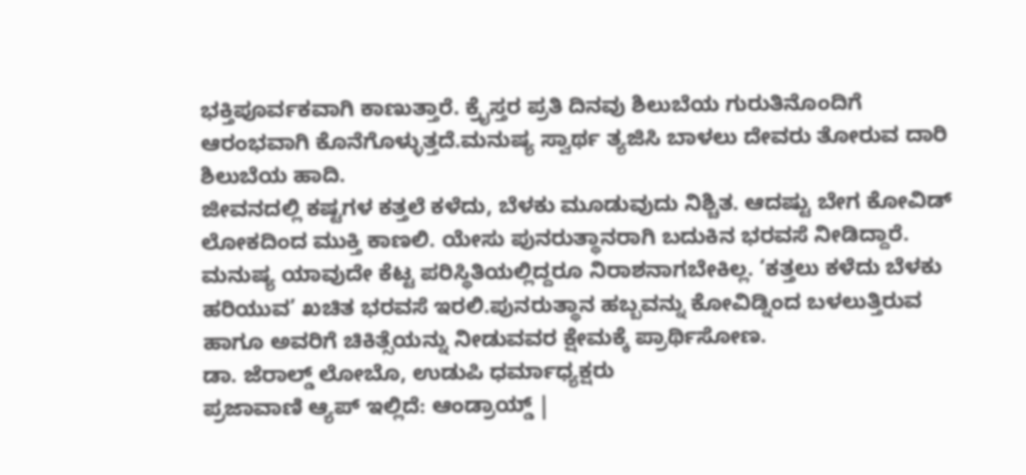ಭಕ್ತಿಪೂರ್ವಕವಾಗಿ ಕಾಣುತ್ತಾರೆ. ಕ್ರೈಸ್ತರ ಪ್ರತಿ ದಿನವು ಶಿಲುಬೆಯ ಗುರುತಿನೊಂದಿಗೆ ಆರಂಭವಾಗಿ ಕೊನೆಗೊಳ್ಳುತ್ತದೆ.ಮನುಷ್ಯ ಸ್ವಾರ್ಥ ತ್ಯಜಿಸಿ ಬಾಳಲು ದೇವರು ತೋರುವ ದಾರಿ ಶಿಲುಬೆಯ ಹಾದಿ.
ಜೀವನದಲ್ಲಿ ಕಷ್ಟಗಳ ಕತ್ತಲೆ ಕಳೆದು, ಬೆಳಕು ಮೂಡುವುದು ನಿಶ್ಚಿತ. ಆದಷ್ಟು ಬೇಗ ಕೋವಿಡ್ ಲೋಕದಿಂದ ಮುಕ್ತಿ ಕಾಣಲಿ. ಯೇಸು ಪುನರುತ್ಥಾನರಾಗಿ ಬದುಕಿನ ಭರವಸೆ ನೀಡಿದ್ದಾರೆ. ಮನುಷ್ಯ ಯಾವುದೇ ಕೆಟ್ಟ ಪರಿಸ್ಥಿತಿಯಲ್ಲಿದ್ದರೂ ನಿರಾಶನಾಗಬೇಕಿಲ್ಲ. ‘ಕತ್ತಲು ಕಳೆದು ಬೆಳಕು ಹರಿಯುವ’ ಖಚಿತ ಭರವಸೆ ಇರಲಿ.ಪುನರುತ್ಥಾನ ಹಬ್ಬವನ್ನು ಕೋವಿಡ್ನಿಂದ ಬಳಲುತ್ತಿರುವ ಹಾಗೂ ಅವರಿಗೆ ಚಿಕಿತ್ಸೆಯನ್ನು ನೀಡುವವರ ಕ್ಷೇಮಕ್ಕೆ ಪ್ರಾರ್ಥಿಸೋಣ.
ಡಾ. ಜೆರಾಲ್ಡ್ ಲೋಬೊ, ಉಡುಪಿ ಧರ್ಮಾಧ್ಯಕ್ಷರು
ಪ್ರಜಾವಾಣಿ ಆ್ಯಪ್ ಇಲ್ಲಿದೆ: ಆಂಡ್ರಾಯ್ಡ್ |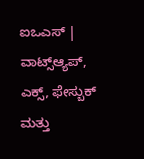ಐಒಎಸ್ | ವಾಟ್ಸ್ಆ್ಯಪ್, ಎಕ್ಸ್, ಫೇಸ್ಬುಕ್ ಮತ್ತು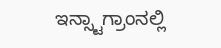ಇನ್ಸ್ಟಾಗ್ರಾಂನಲ್ಲಿ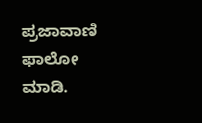ಪ್ರಜಾವಾಣಿ ಫಾಲೋ ಮಾಡಿ.